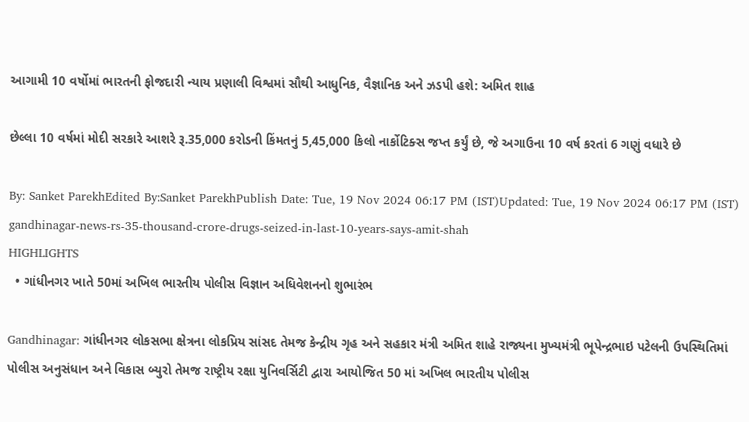આગામી 10 વર્ષોમાં ભારતની ફોજદારી ન્યાય પ્રણાલી વિશ્વમાં સૌથી આધુનિક, વૈજ્ઞાનિક અને ઝડપી હશે: અમિત શાહ

છેલ્લા 10 વર્ષમાં મોદી સરકારે આશરે રૂ.35,000 કરોડની કિંમતનું 5,45,000 કિલો નાર્કોટિક્સ જપ્ત કર્યું છે, જે અગાઉના 10 વર્ષ કરતાં 6 ગણું વધારે છે

By: Sanket ParekhEdited By:Sanket ParekhPublish Date: Tue, 19 Nov 2024 06:17 PM (IST)Updated: Tue, 19 Nov 2024 06:17 PM (IST)
gandhinagar-news-rs-35-thousand-crore-drugs-seized-in-last-10-years-says-amit-shah
HIGHLIGHTS
  • ગાંધીનગર ખાતે 50માં અખિલ ભારતીય પોલીસ વિજ્ઞાન અધિવેશનનો શુભારંભ

Gandhinagar: ગાંધીનગર લોકસભા ક્ષેત્રના લોકપ્રિય સાંસદ તેમજ કેન્દ્રીય ગૃહ અને સહકાર મંત્રી અમિત શાહે રાજ્યના મુખ્યમંત્રી ભૂપેન્દ્રભાઇ પટેલની ઉપસ્થિતિમાં પોલીસ અનુસંધાન અને વિકાસ બ્યુરો તેમજ રાષ્ટ્રીય રક્ષા યુનિવર્સિટી દ્વારા આયોજિત 50 માં અખિલ ભારતીય પોલીસ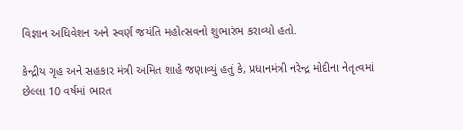વિજ્ઞાન અધિવેશન અને સ્વર્ણ જયંતિ મહોત્સવનો શુભારંભ કરાવ્યો હતો.

કેન્દ્રીય ગૃહ અને સહકાર મંત્રી અમિત શાહે જણાવ્યું હતું કે, પ્રધાનમંત્રી નરેન્દ્ર મોદીના નેતૃત્વમાં છેલ્લા 10 વર્ષમાં ભારત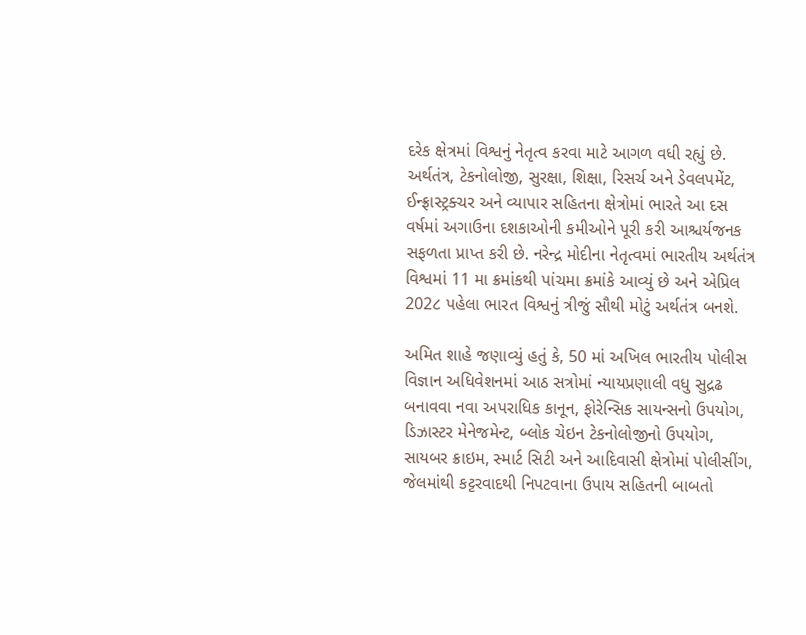દરેક ક્ષેત્રમાં વિશ્વનું નેતૃત્વ કરવા માટે આગળ વધી રહ્યું છે. અર્થતંત્ર, ટેકનોલોજી, સુરક્ષા, શિક્ષા, રિસર્ચ અને ડેવલપમેંટ, ઈન્ફ્રાસ્ટ્રક્ચર અને વ્યાપાર સહિતના ક્ષેત્રોમાં ભારતે આ દસ વર્ષમાં અગાઉના દશકાઓની કમીઓને પૂરી કરી આશ્ચર્યજનક સફળતા પ્રાપ્ત કરી છે. નરેન્દ્ર મોદીના નેતૃત્વમાં ભારતીય અર્થતંત્ર વિશ્વમાં 11 મા ક્રમાંકથી પાંચમા ક્રમાંકે આવ્યું છે અને એપ્રિલ 202૮ પહેલા ભારત વિશ્વનું ત્રીજું સૌથી મોટું અર્થતંત્ર બનશે.

અમિત શાહે જણાવ્યું હતું કે, 50 માં અખિલ ભારતીય પોલીસ વિજ્ઞાન અધિવેશનમાં આઠ સત્રોમાં ન્યાયપ્રણાલી વધુ સુદ્રઢ બનાવવા નવા અપરાધિક કાનૂન, ફોરેન્સિક સાયન્સનો ઉપયોગ, ડિઝાસ્ટર મેનેજમેન્ટ, બ્લોક ચેઇન ટેકનોલોજીનો ઉપયોગ, સાયબર ક્રાઇમ, સ્માર્ટ સિટી અને આદિવાસી ક્ષેત્રોમાં પોલીસીંગ, જેલમાંથી કટ્ટરવાદથી નિપટવાના ઉપાય સહિતની બાબતો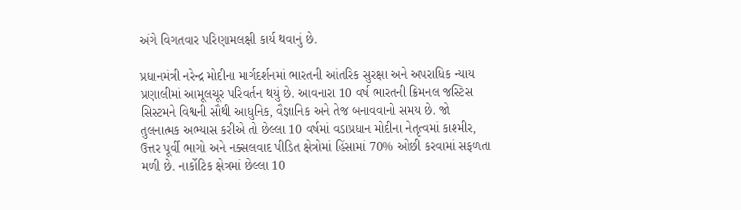અંગે વિગતવાર પરિણામલક્ષી કાર્ય થવાનું છે.

પ્રધાનમંત્રી નરેન્દ્ર મોદીના માર્ગદર્શનમાં ભારતની આંતરિક સુરક્ષા અને અપરાધિક ન્યાય પ્રણાલીમાં આમૂલચૂર પરિવર્તન થયું છે. આવનારા 10 વર્ષ ભારતની ક્રિમનલ જસ્ટિસ સિસ્ટમને વિશ્વની સૌથી આધુનિક, વૈજ્ઞાનિક અને તેજ બનાવવાનો સમય છે. જો તુલનાત્મક અભ્યાસ કરીએ તો છેલ્લા 10 વર્ષમાં વડાપ્રધાન મોદીના નેતૃત્વમાં કાશ્મીર, ઉત્તર પૂર્વી ભાગો અને નક્સલવાદ પીડિત ક્ષેત્રોમાં હિંસામાં 70% ઓછી કરવામાં સફળતા મળી છે. નાર્કોટિક ક્ષેત્રમાં છેલ્લા 10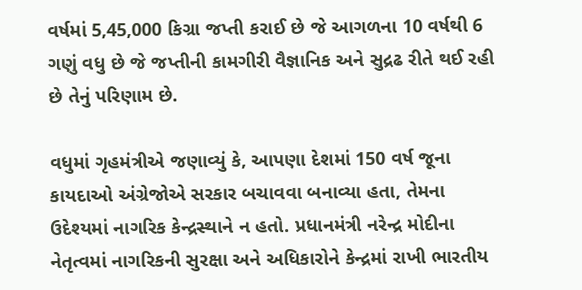વર્ષમાં 5,45,000 કિગ્રા જપ્તી કરાઈ છે જે આગળના 10 વર્ષથી 6 ગણું વધુ છે જે જપ્તીની કામગીરી વૈજ્ઞાનિક અને સુદ્રઢ રીતે થઈ રહી છે તેનું પરિણામ છે.

વધુમાં ગૃહમંત્રીએ જણાવ્યું કે, આપણા દેશમાં 150 વર્ષ જૂના કાયદાઓ અંગ્રેજોએ સરકાર બચાવવા બનાવ્યા હતા, તેમના ઉદેશ્યમાં નાગરિક કેન્દ્રસ્થાને ન હતો. પ્રધાનમંત્રી નરેન્દ્ર મોદીના નેતૃત્વમાં નાગરિકની સુરક્ષા અને અધિકારોને કેન્દ્રમાં રાખી ભારતીય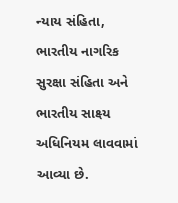ન્યાય સંહિતા, ભારતીય નાગરિક સુરક્ષા સંહિતા અને ભારતીય સાક્ષ્ય અધિનિયમ લાવવામાં આવ્યા છે.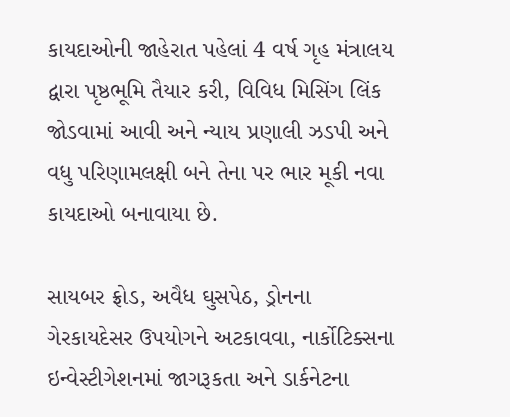કાયદાઓની જાહેરાત પહેલાં 4 વર્ષ ગૃહ મંત્રાલય દ્વારા પૃષ્ઠભૂમિ તૈયાર કરી, વિવિધ મિસિંગ લિંક જોડવામાં આવી અને ન્યાય પ્રણાલી ઝડપી અને વધુ પરિણામલક્ષી બને તેના પર ભાર મૂકી નવા કાયદાઓ બનાવાયા છે.

સાયબર ફ્રોડ, અવૈધ ઘુસપેઠ, ડ્રોનના ગેરકાયદેસર ઉપયોગને અટકાવવા, નાર્કોટિક્સના ઇન્વેસ્ટીગેશનમાં જાગરૂકતા અને ડાર્કનેટના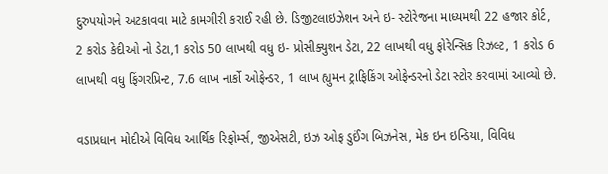દુરુપયોગને અટકાવવા માટે કામગીરી કરાઈ રહી છે. ડિજીટલાઇઝેશન અને ઇ- સ્ટોરેજના માધ્યમથી 22 હજાર કોર્ટ, 2 કરોડ કેદીઓ નો ડેટા,1 કરોડ 50 લાખથી વધુ ઇ- પ્રોસીક્યુશન ડેટા, 22 લાખથી વધુ ફોરેન્સિક રિઝલ્ટ, 1 કરોડ 6 લાખથી વધુ ફિંગરપ્રિન્ટ, 7.6 લાખ નાર્કો ઓફેન્ડર, 1 લાખ હ્યુમન ટ્રાફિકિંગ ઓફેન્ડરનો ડેટા સ્ટોર કરવામાં આવ્યો છે.

વડાપ્રધાન મોદીએ વિવિધ આર્થિક રિફોર્મ્સ, જીએસટી, ઇઝ ઓફ ડુઈંગ બિઝનેસ, મેક ઇન ઇન્ડિયા, વિવિધ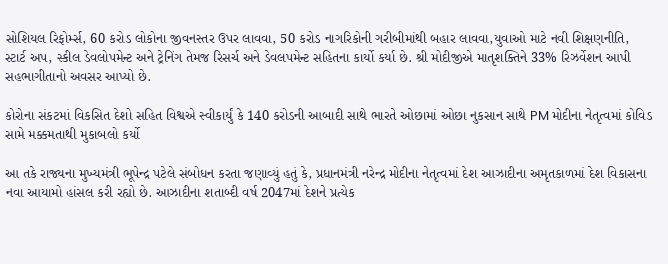સોશિયલ રિફોર્મ્સ, 60 કરોડ લોકોના જીવનસ્તર ઉપર લાવવા, 50 કરોડ નાગરિકોની ગરીબીમાંથી બહાર લાવવા,યુવાઓ માટે નવી શિક્ષણનીતિ, સ્ટાર્ટ અપ, સ્કીલ ડેવલોપમેન્ટ અને ટ્રેનિંગ તેમજ રિસર્ચ અને ડેવલપમેન્ટ સહિતના કાર્યો કર્યા છે. શ્રી મોદીજીએ માતૃશક્તિને 33% રિઝર્વેશન આપી સહભાગીતાનો અવસર આપ્યો છે.

કોરોના સંકટમાં વિકસિત દેશો સહિત વિશ્વએ સ્વીકાર્યું કે 140 કરોડની આબાદી સાથે ભારતે ઓછામાં ઓછા નુકસાન સાથે PM મોદીના નેતૃત્વમાં કોવિડ સામે મક્કમતાથી મુકાબલો કર્યો

આ તકે રાજ્યના મુખ્યમંત્રી ભૂપેન્દ્ર પટેલે સંબોધન કરતા જણાવ્યું હતું કે, પ્રધાનમંત્રી નરેન્દ્ર મોદીના નેતૃત્વમાં દેશ આઝાદીના અમૃતકાળમાં દેશ વિકાસના નવા આયામો હાંસલ કરી રહ્યો છે. આઝાદીના શતાબ્દી વર્ષ 2047માં દેશને પ્રત્યેક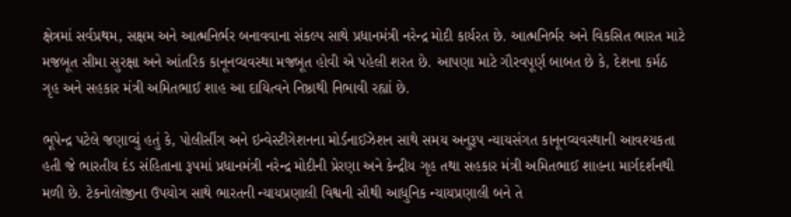ક્ષેત્રમાં સર્વપ્રથમ, સક્ષમ અને આત્મનિર્ભર બનાવવાના સંકલ્પ સાથે પ્રધાનમંત્રી નરેન્દ્ર મોદી કાર્યરત છે. આત્મનિર્ભર અને વિકસિત ભારત માટે મજબૂત સીમા સુરક્ષા અને આંતરિક કાનૂનવ્યવસ્થા મજબૂત હોવી એ પહેલી શરત છે. આપણા માટે ગૌરવપૂર્ણ બાબત છે કે, દેશના કર્મઠ ગૃહ અને સહકાર મંત્રી અમિતભાઈ શાહ આ દાયિત્વને નિષ્ઠાથી નિભાવી રહ્યાં છે.

ભૂપેન્દ્ર પટેલે જણાવ્યું હતું કે, પોલીસીંગ અને ઇન્વેસ્ટીગેશનના મોર્ડનાઈઝેશન સાથે સમય અનુરૂપ ન્યાયસંગત કાનૂનવ્યવસ્થાની આવશ્યકતા હતી જે ભારતીય દંડ સંહિતાના રૂપમાં પ્રધાનમંત્રી નરેન્દ્ર મોદીની પ્રેરણા અને કેન્દ્રીય ગૃહ તથા સહકાર મંત્રી અમિતભાઈ શાહના માર્ગદર્શનથી મળી છે. ટેકનોલોજીના ઉપયોગ સાથે ભારતની ન્યાયપ્રણાલી વિશ્વની સૌથી આધુનિક ન્યાયપ્રણાલી બને તે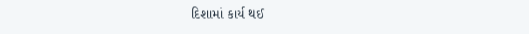દિશામાં કાર્ય થઈ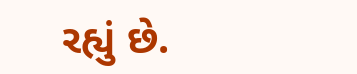રહ્યું છે.